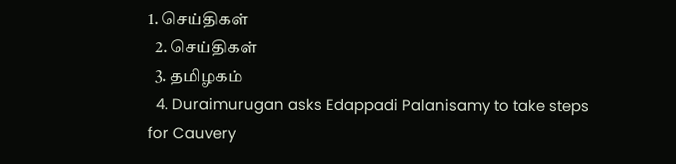1. செய்திகள்
  2. செய்திகள்
  3. த‌மிழக‌ம்
  4. Duraimurugan asks Edappadi Palanisamy to take steps for Cauvery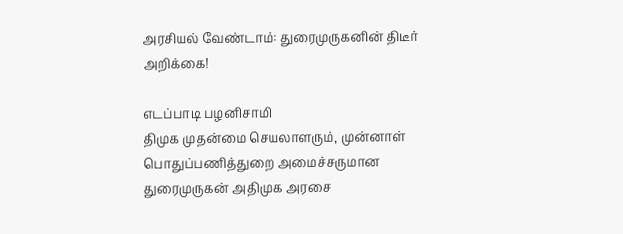அரசியல் வேண்டாம்: துரைமுருகனின் திடீர் அறிக்கை!

எடப்பாடி பழனிசாமி
திமுக முதன்மை செயலாளரும், முன்னாள் பொதுப்பணித்துறை அமைச்சருமான துரைமுருகன் அதிமுக அரசை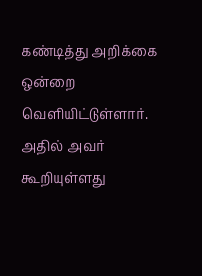கண்டித்து அறிக்கை ஒன்றை வெளியிட்டுள்ளார். அதில் அவர் கூறியுள்ளது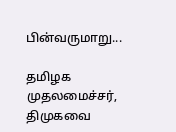பின்வருமாறு...

தமிழக முதலமைச்சர், திமுகவை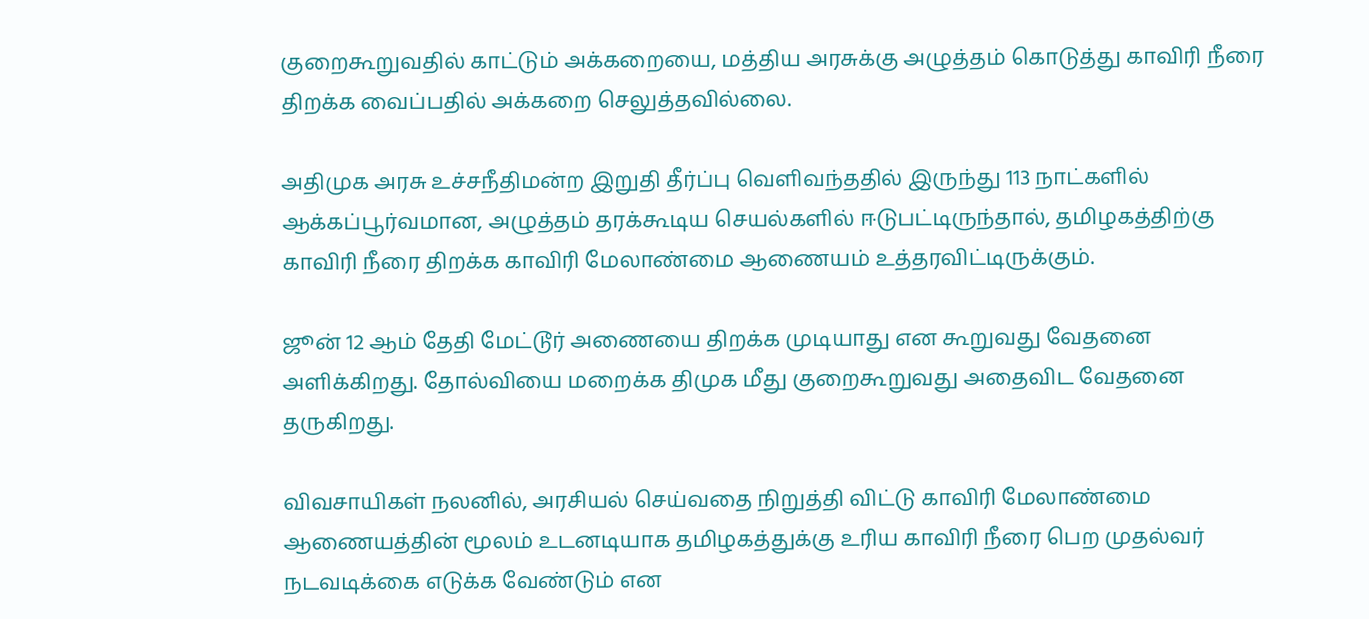குறைகூறுவதில் காட்டும் அக்கறையை, மத்திய அரசுக்கு அழுத்தம் கொடுத்து காவிரி நீரை திறக்க வைப்பதில் அக்கறை செலுத்தவில்லை.

அதிமுக அரசு உச்சநீதிமன்ற இறுதி தீர்ப்பு வெளிவந்ததில் இருந்து 113 நாட்களில் ஆக்கப்பூர்வமான, அழுத்தம் தரக்கூடிய செயல்களில் ஈடுபட்டிருந்தால், தமிழகத்திற்கு காவிரி நீரை திறக்க காவிரி மேலாண்மை ஆணையம் உத்தரவிட்டிருக்கும்.

ஜூன் 12 ஆம் தேதி மேட்டூர் அணையை திறக்க முடியாது என கூறுவது வேதனை அளிக்கிறது. தோல்வியை மறைக்க திமுக மீது குறைகூறுவது அதைவிட வேதனை தருகிறது.

விவசாயிகள் நலனில், அரசியல் செய்வதை நிறுத்தி விட்டு காவிரி மேலாண்மை ஆணையத்தின் மூலம் உடனடியாக தமிழகத்துக்கு உரிய காவிரி நீரை பெற முதல்வர் நடவடிக்கை எடுக்க வேண்டும் என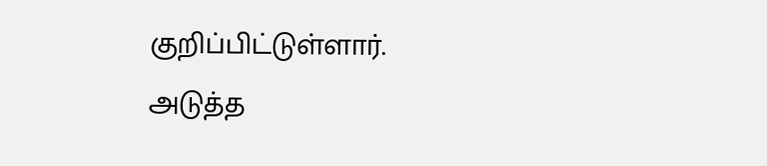குறிப்பிட்டுள்ளார்.
அடுத்த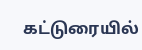கட்டுரையில்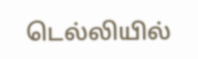டெல்லியில்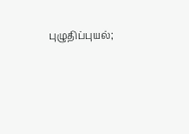புழுதிப்புயல்;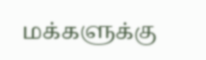மக்களுக்கு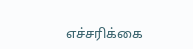எச்சரிக்கை